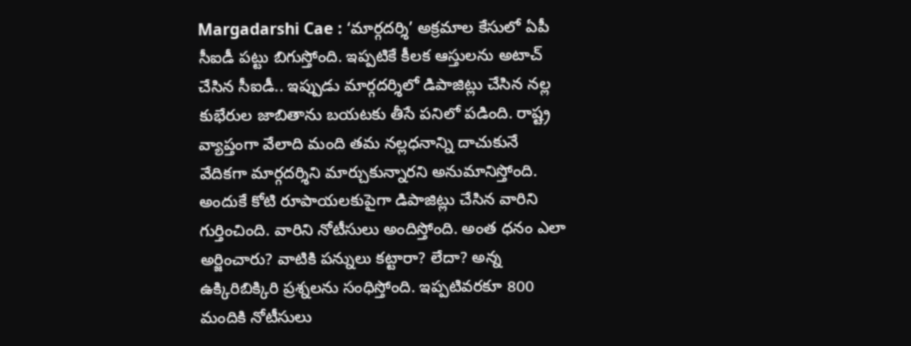Margadarshi Cae : ‘మార్గదర్శి’ అక్రమాల కేసులో ఏపీ సీఐడీ పట్టు బిగుస్తోంది. ఇప్పటికే కీలక ఆస్తులను అటాచ్ చేసిన సీఐడీ.. ఇప్పుడు మార్గదర్శిలో డిపాజిట్లు చేసిన నల్ల కుభేరుల జాబితాను బయటకు తీసే పనిలో పడింది. రాష్ట్ర వ్యాప్తంగా వేలాది మంది తమ నల్లధనాన్ని దాచుకునే వేదికగా మార్గదర్శిని మార్చుకున్నారని అనుమానిస్తోంది. అందుకే కోటి రూపాయలకుపైగా డిపాజిట్లు చేసిన వారిని గుర్తించింది. వారిని నోటీసులు అందిస్తోంది. అంత ధనం ఎలా అర్జించారు? వాటికి పన్నులు కట్టారా? లేదా? అన్న ఉక్కిరిబిక్కిరి ప్రశ్నలను సంధిస్తోంది. ఇప్పటివరకూ 800 మందికి నోటీసులు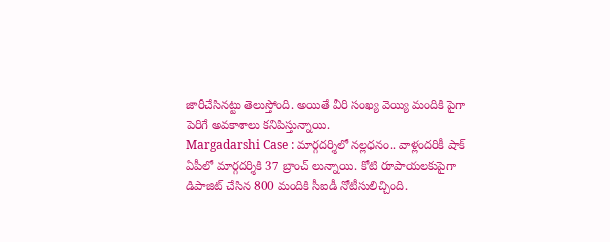జారీచేసినట్టు తెలుస్తోంది. అయితే వీరి సంఖ్య వెయ్యి మందికి పైగా పెరిగే అవకాశాలు కనిపిస్తున్నాయి.
Margadarshi Case : మార్గదర్శిలో నల్లధనం.. వాళ్లందరికీ షాక్
ఏపీలో మార్గదర్శికి 37 బ్రాంచ్ లున్నాయి. కోటి రూపాయలకుపైగా డిపాజిట్ చేసిన 800 మందికి సీఐడీ నోటీసులిచ్చింది.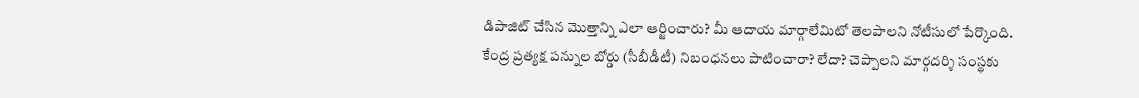డిపాజిట్ చేసిన మొత్తాన్ని ఎలా ఆర్జించారు? మీ ఆదాయ మార్గాలేమిటో తెలపాలని నోటీసులో పేర్కొంది. కేంద్ర ప్రత్యక్ష పన్నుల బోర్డు (సీబీడీటీ) నిబంధనలు పాటించారా? లేదా? చెప్పాలని మార్గదర్శి సంస్థకు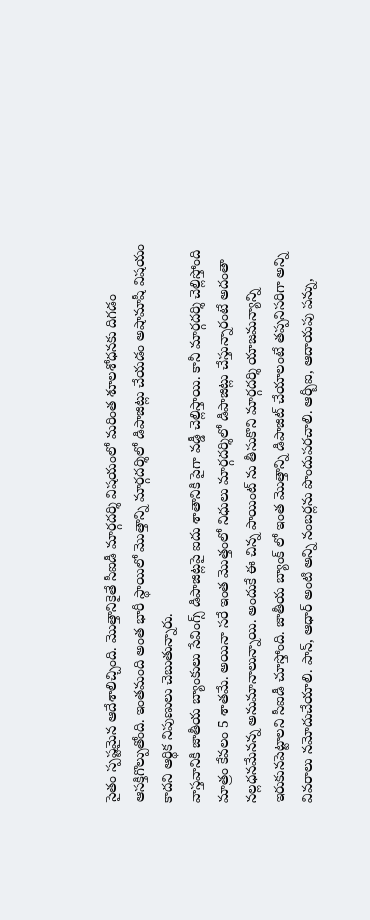సైతం స్పష్టమైన ఆదేశాలిచ్చింది. మొత్తానికైతే సీఐడీ మార్గదర్శి విషయంలో మరింత శూలశోధనకు దిగడం ఆసక్తిగొల్పుతోంది. ఇంతమంది అంత భారీ స్థాయిలో మొత్తాన్ని మార్గదర్శిలో డిపాజిట్లు చేయడం అషామాషీ విషయం కాదని ఆర్థిక నిపుణులు చెబుతున్నారు.
వాస్తవానికి జాతీయ బ్యాంకులు సేవింగ్స్ డిపాజిట్లపై ఐదు శాతానికి పైగా వడ్డీ చెల్లిస్తాయి. కానీ మార్గదర్శి చెల్లిస్తోంది మాత్రం కేవలం 5 శాతమే. అయినా సరే ఇంత మొత్తంలో నిధులు మార్గదర్శిలో డిపాజిట్లు చేస్తున్నారంటే అదంతా నల్లధనమేనన్న అనుమానాలున్నాయి. అందుకే ఈ చిన్న పాయింట్ ను తీసుకొని మార్గదర్శి యాజమన్యాన్ని ఇరుకునపెట్టాలని సీఐడీ చూస్తోంది. జాతీయ బ్యాంక్ లో ఇంత మొత్తాన్ని డిపాజిట్ చేయాలంటే తప్పనిసరిగా అన్ని వివరాలు నమోదుచేయాలి. పాన్, ఆధార్ అంటి అన్ని నంబర్లను పొందుపరచాలి. ఆర్బీఐ, ఆదాయపు పన్ను,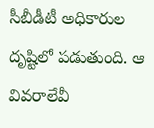సీబీడీటీ అధికారుల దృష్టిలో పడుతుంది. ఆ వివరాలేవీ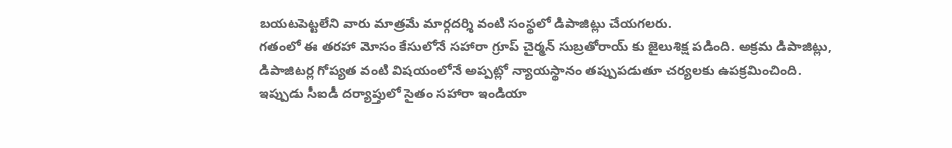బయటపెట్టలేని వారు మాత్రమే మార్గదర్శి వంటి సంస్థలో డిపాజిట్లు చేయగలరు.
గతంలో ఈ తరహా మోసం కేసులోనే సహారా గ్రూప్ చైర్మన్ సుబ్రతోరాయ్ కు జైలుశిక్ష పడింది. అక్రమ డిపాజిట్లు, డిపాజిటర్ల గోప్యత వంటి విషయంలోనే అప్పట్లో న్యాయస్థానం తప్పుపడుతూ చర్యలకు ఉపక్రమించింది. ఇప్పుడు సీఐడీ దర్యాప్తులో సైతం సహారా ఇండియా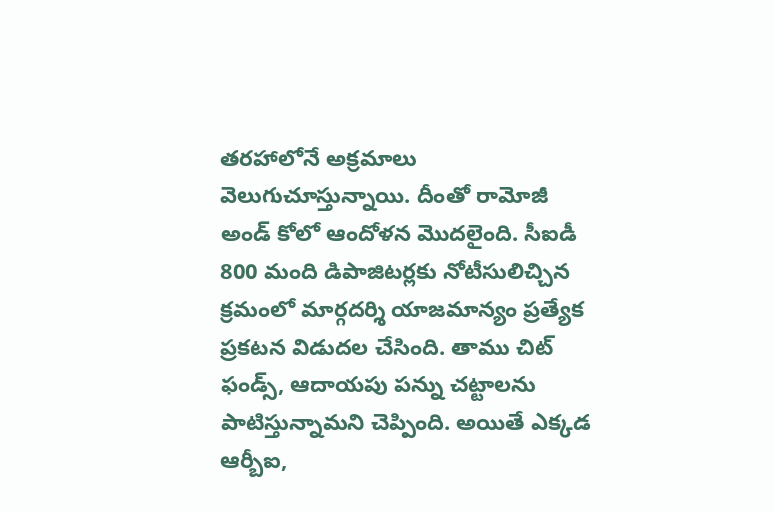తరహాలోనే అక్రమాలు వెలుగుచూస్తున్నాయి. దీంతో రామోజీ అండ్ కోలో ఆందోళన మొదలైంది. సీఐడీ 800 మంది డిపాజిటర్లకు నోటీసులిచ్చిన క్రమంలో మార్గదర్శి యాజమాన్యం ప్రత్యేక ప్రకటన విడుదల చేసింది. తాము చిట్ ఫండ్స్, ఆదాయపు పన్ను చట్టాలను పాటిస్తున్నామని చెప్పింది. అయితే ఎక్కడ ఆర్బీఐ,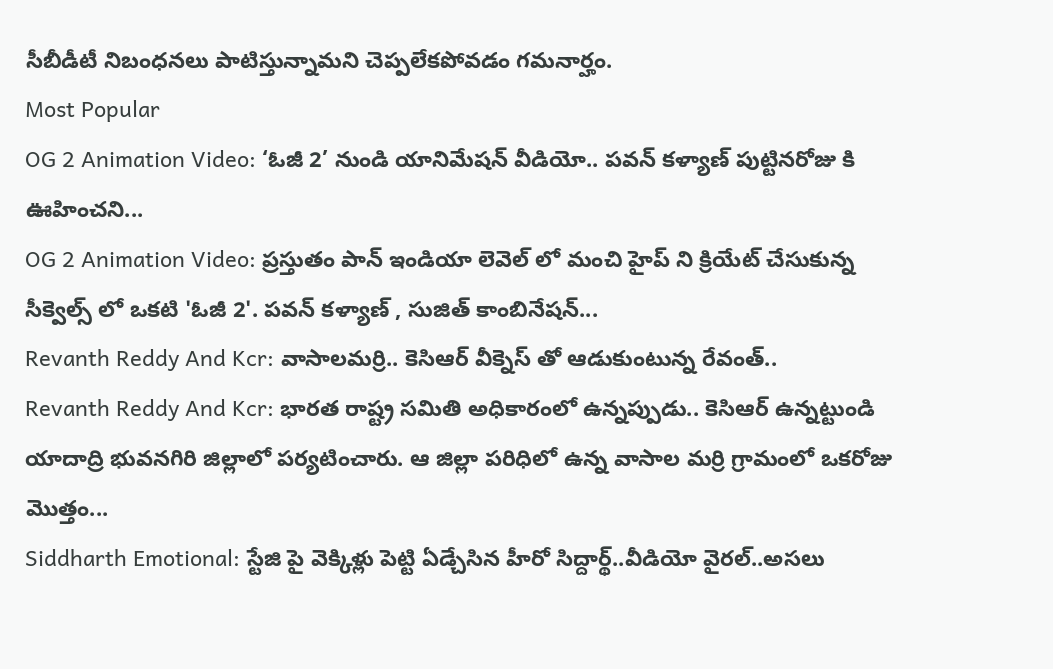సీబీడీటీ నిబంధనలు పాటిస్తున్నామని చెప్పలేకపోవడం గమనార్హం.
Most Popular
OG 2 Animation Video: ‘ఓజీ 2’ నుండి యానిమేషన్ వీడియో.. పవన్ కళ్యాణ్ పుట్టినరోజు కి ఊహించని...
OG 2 Animation Video: ప్రస్తుతం పాన్ ఇండియా లెవెల్ లో మంచి హైప్ ని క్రియేట్ చేసుకున్న సీక్వెల్స్ లో ఒకటి 'ఓజీ 2'. పవన్ కళ్యాణ్ , సుజిత్ కాంబినేషన్...
Revanth Reddy And Kcr: వాసాలమర్రి.. కెసిఆర్ వీక్నెస్ తో ఆడుకుంటున్న రేవంత్..
Revanth Reddy And Kcr: భారత రాష్ట్ర సమితి అధికారంలో ఉన్నప్పుడు.. కెసిఆర్ ఉన్నట్టుండి యాదాద్రి భువనగిరి జిల్లాలో పర్యటించారు. ఆ జిల్లా పరిధిలో ఉన్న వాసాల మర్రి గ్రామంలో ఒకరోజు మొత్తం...
Siddharth Emotional: స్టేజి పై వెక్కిళ్లు పెట్టి ఏడ్చేసిన హీరో సిద్దార్థ్..వీడియో వైరల్..అసలు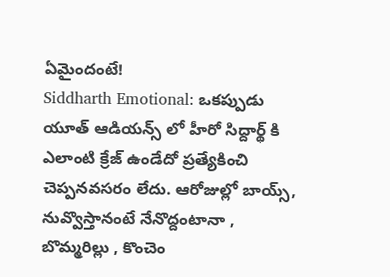ఏమైందంటే!
Siddharth Emotional: ఒకప్పుడు యూత్ ఆడియన్స్ లో హీరో సిద్దార్థ్ కి ఎలాంటి క్రేజ్ ఉండేదో ప్రత్యేకించి చెప్పనవసరం లేదు. ఆరోజుల్లో బాయ్స్, నువ్వొస్తానంటే నేనొద్దంటానా , బొమ్మరిల్లు , కొంచెం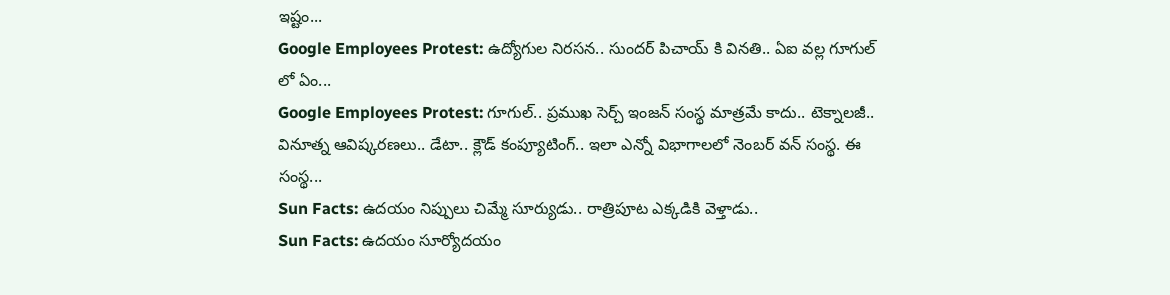ఇష్టం...
Google Employees Protest: ఉద్యోగుల నిరసన.. సుందర్ పిచాయ్ కి వినతి.. ఏఐ వల్ల గూగుల్ లో ఏం...
Google Employees Protest: గూగుల్.. ప్రముఖ సెర్చ్ ఇంజన్ సంస్థ మాత్రమే కాదు.. టెక్నాలజీ.. వినూత్న ఆవిష్కరణలు.. డేటా.. క్లౌడ్ కంప్యూటింగ్.. ఇలా ఎన్నో విభాగాలలో నెంబర్ వన్ సంస్థ. ఈ సంస్థ...
Sun Facts: ఉదయం నిప్పులు చిమ్మే సూర్యుడు.. రాత్రిపూట ఎక్కడికి వెళ్తాడు..
Sun Facts: ఉదయం సూర్యోదయం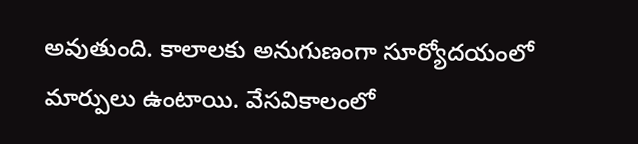అవుతుంది. కాలాలకు అనుగుణంగా సూర్యోదయంలో మార్పులు ఉంటాయి. వేసవికాలంలో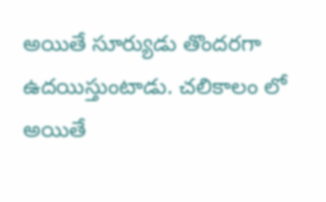అయితే సూర్యుడు తొందరగా ఉదయిస్తుంటాడు. చలికాలం లో అయితే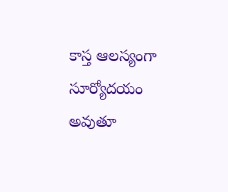కాస్త ఆలస్యంగా సూర్యోదయం అవుతూ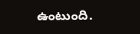ఉంటుంది.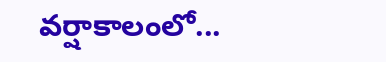వర్షాకాలంలో...